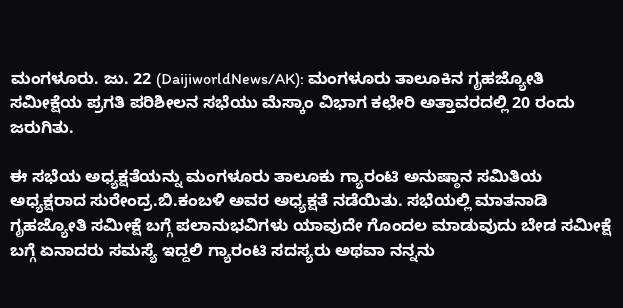ಮಂಗಳೂರು. ಜು. 22 (DaijiworldNews/AK): ಮಂಗಳೂರು ತಾಲೂಕಿನ ಗೃಹಜ್ಯೋತಿ ಸಮೀಕ್ಷೆಯ ಪ್ರಗತಿ ಪರಿಶೀಲನ ಸಭೆಯು ಮೆಸ್ಕಾಂ ವಿಭಾಗ ಕಛೇರಿ ಅತ್ತಾವರದಲ್ಲಿ 20 ರಂದು ಜರುಗಿತು.

ಈ ಸಭೆಯ ಅಧ್ಯಕ್ಷತೆಯನ್ನು ಮಂಗಳೂರು ತಾಲೂಕು ಗ್ಯಾರಂಟಿ ಅನುಷ್ಠಾನ ಸಮಿತಿಯ ಅಧ್ಯಕ್ಷರಾದ ಸುರೇಂದ್ರ.ಬಿ.ಕಂಬಳಿ ಅವರ ಅಧ್ಯಕ್ಷತೆ ನಡೆಯಿತು. ಸಭೆಯಲ್ಲಿ ಮಾತನಾಡಿ ಗೃಹಜ್ಯೋತಿ ಸಮೀಕ್ಷೆ ಬಗ್ಗೆ ಪಲಾನುಭವಿಗಳು ಯಾವುದೇ ಗೊಂದಲ ಮಾಡುವುದು ಬೇಡ ಸಮೀಕ್ಷೆ ಬಗ್ಗೆ ಏನಾದರು ಸಮಸ್ಯೆ ಇದ್ದಲಿ ಗ್ಯಾರಂಟಿ ಸದಸ್ಯರು ಅಥವಾ ನನ್ನನು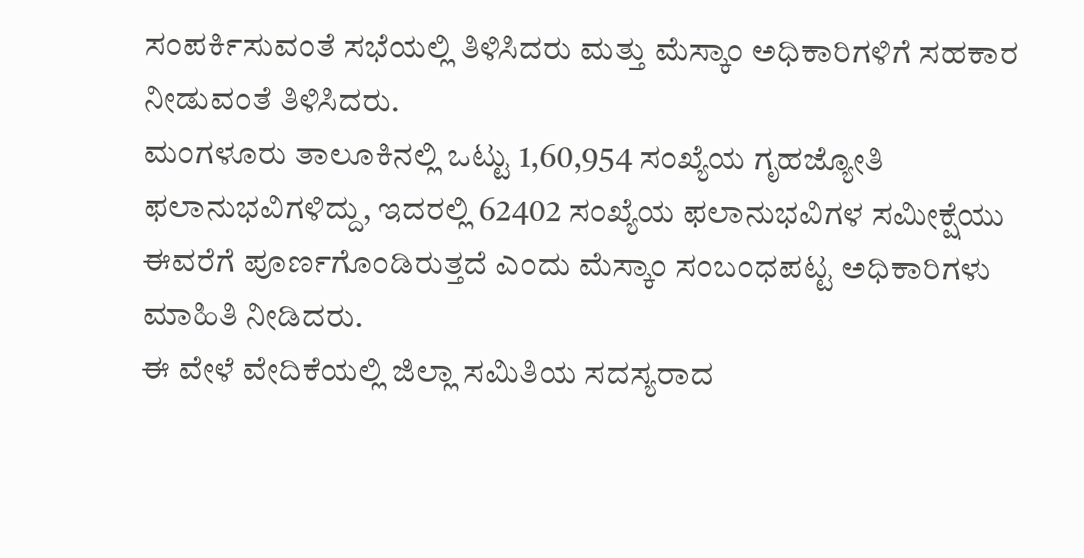ಸಂಪರ್ಕಿಸುವಂತೆ ಸಭೆಯಲ್ಲಿ ತಿಳಿಸಿದರು ಮತ್ತು ಮೆಸ್ಕಾಂ ಅಧಿಕಾರಿಗಳಿಗೆ ಸಹಕಾರ ನೀಡುವಂತೆ ತಿಳಿಸಿದರು.
ಮಂಗಳೂರು ತಾಲೂಕಿನಲ್ಲಿ ಒಟ್ಟು 1,60,954 ಸಂಖ್ಯೆಯ ಗೃಹಜ್ಯೋತಿ ಫಲಾನುಭವಿಗಳಿದ್ದು, ಇದರಲ್ಲಿ 62402 ಸಂಖ್ಯೆಯ ಫಲಾನುಭವಿಗಳ ಸಮೀಕ್ಷೆಯು ಈವರೆಗೆ ಪೂರ್ಣಗೊಂಡಿರುತ್ತದೆ ಎಂದು ಮೆಸ್ಕಾಂ ಸಂಬಂಧಪಟ್ಟ ಅಧಿಕಾರಿಗಳು ಮಾಹಿತಿ ನೀಡಿದರು.
ಈ ವೇಳೆ ವೇದಿಕೆಯಲ್ಲಿ ಜಿಲ್ಲಾ ಸಮಿತಿಯ ಸದಸ್ಯರಾದ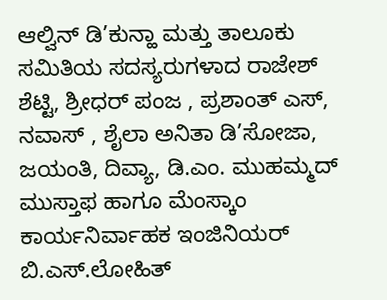ಆಲ್ವಿನ್ ಡಿ’ಕುನ್ಹಾ ಮತ್ತು ತಾಲೂಕು ಸಮಿತಿಯ ಸದಸ್ಯರುಗಳಾದ ರಾಜೇಶ್ ಶೆಟ್ಟಿ, ಶ್ರೀಧರ್ ಪಂಜ , ಪ್ರಶಾಂತ್ ಎಸ್, ನವಾಸ್ , ಶೈಲಾ ಅನಿತಾ ಡಿ’ಸೋಜಾ, ಜಯಂತಿ, ದಿವ್ಯಾ, ಡಿ.ಎಂ. ಮುಹಮ್ಮದ್ ಮುಸ್ತಾಫ ಹಾಗೂ ಮೆಂಸ್ಕಾಂ ಕಾರ್ಯನಿರ್ವಾಹಕ ಇಂಜಿನಿಯರ್ ಬಿ.ಎಸ್.ಲೋಹಿತ್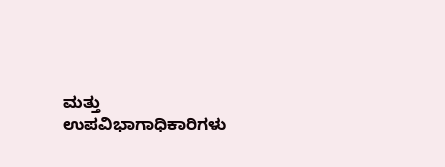ಮತ್ತು ಉಪವಿಭಾಗಾಧಿಕಾರಿಗಳು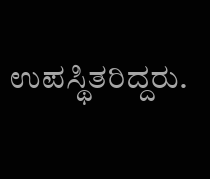ಉಪಸ್ಥಿತರಿದ್ದರು.